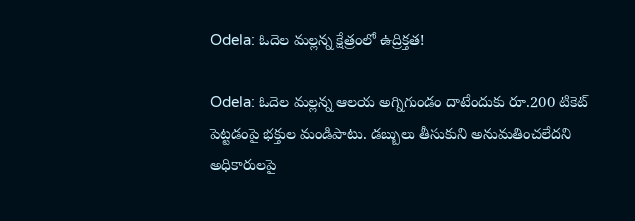Odela: ఓదెల మల్లన్న క్షేత్రంలో ఉద్రిక్తత!

Odela: ఓదెల మల్లన్న ఆలయ అగ్నిగుండం దాటేందుకు రూ.200 టికెట్ పెట్టడంపై భక్తుల మండిపాటు. డబ్బులు తీసుకుని అనుమతించలేదని అధికారులపై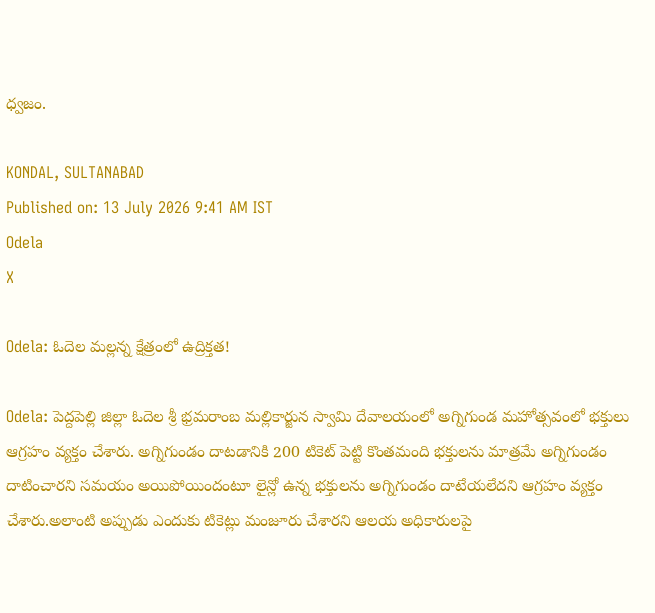ధ్వజం.

KONDAL, SULTANABAD
Published on: 13 July 2026 9:41 AM IST
Odela
X

Odela: ఓదెల మల్లన్న క్షేత్రంలో ఉద్రిక్తత!

Odela: పెద్దపెల్లి జిల్లా ఓదెల శ్రీ భ్రమరాంబ మల్లికార్జున స్వామి దేవాలయంలో అగ్నిగుండ మహోత్సవంలో భక్తులు ఆగ్రహం వ్యక్తం చేశారు. అగ్నిగుండం దాటడానికి 200 టికెట్ పెట్టి కొంతమంది భక్తులను మాత్రమే అగ్నిగుండం దాటించారని సమయం అయిపోయిందంటూ లైన్లో ఉన్న భక్తులను అగ్నిగుండం దాటేయలేదని ఆగ్రహం వ్యక్తం చేశారు.అలాంటి అప్పుడు ఎందుకు టికెట్లు మంజూరు చేశారని ఆలయ అధికారులపై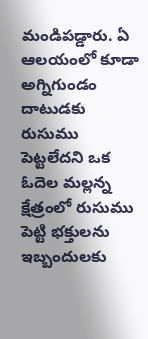మండిపడ్డారు. ఏ ఆలయంలో కూడా అగ్నిగుండం దాటుడకు రుసుము పెట్టలేదని ఒక ఓదెల మల్లన్న క్షేత్రంలో రుసుము పెట్టి భక్తులను ఇబ్బందులకు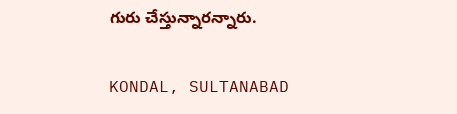గురు చేస్తున్నారన్నారు.

KONDAL, SULTANABAD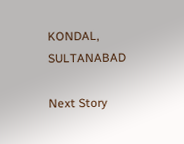KONDAL, SULTANABAD

Next Story